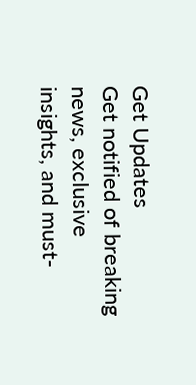Get Updates
Get notified of breaking news, exclusive insights, and must-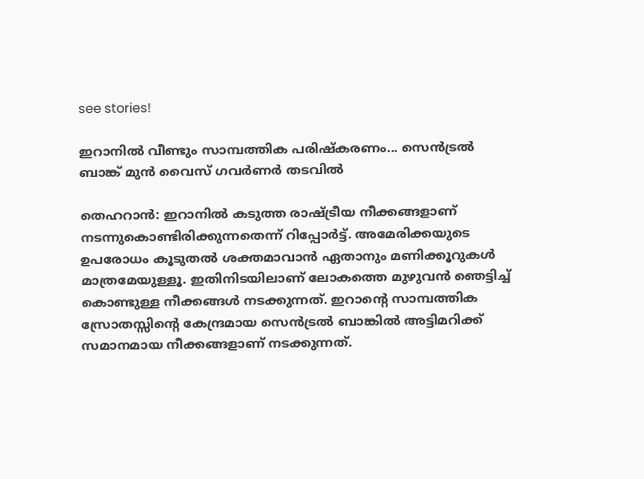see stories!

ഇറാനില്‍ വീണ്ടും സാമ്പത്തിക പരിഷ്‌കരണം... സെന്‍ട്രല്‍ ബാങ്ക് മുന്‍ വൈസ് ഗവര്‍ണര്‍ തടവില്‍

തെഹറാന്‍: ഇറാനില്‍ കടുത്ത രാഷ്ട്രീയ നീക്കങ്ങളാണ് നടന്നുകൊണ്ടിരിക്കുന്നതെന്ന് റിപ്പോര്‍ട്ട്. അമേരിക്കയുടെ ഉപരോധം കൂടുതല്‍ ശക്തമാവാന്‍ ഏതാനും മണിക്കൂറുകള്‍ മാത്രമേയുള്ളൂ. ഇതിനിടയിലാണ് ലോകത്തെ മുഴുവന്‍ ഞെട്ടിച്ച് കൊണ്ടുള്ള നീക്കങ്ങള്‍ നടക്കുന്നത്. ഇറാന്റെ സാമ്പത്തിക സ്രോതസ്സിന്റെ കേന്ദ്രമായ സെന്‍ട്രല്‍ ബാങ്കില്‍ അട്ടിമറിക്ക് സമാനമായ നീക്കങ്ങളാണ് നടക്കുന്നത്.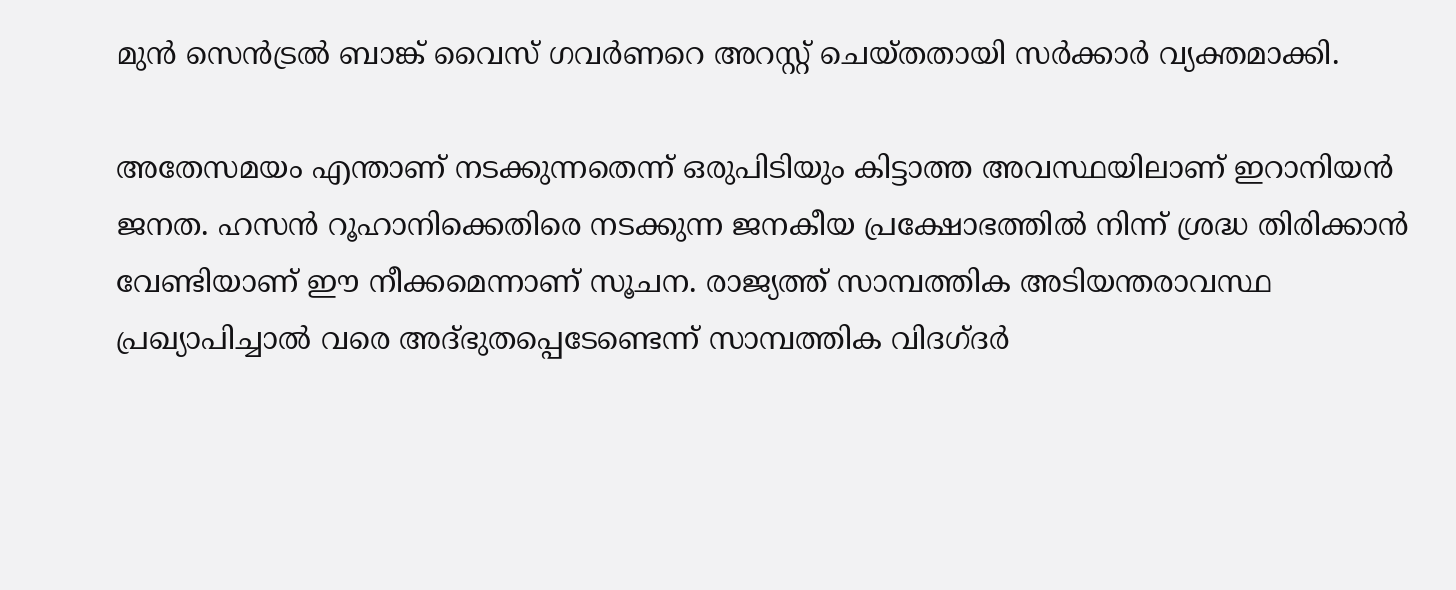മുന്‍ സെന്‍ട്രല്‍ ബാങ്ക് വൈസ് ഗവര്‍ണറെ അറസ്റ്റ് ചെയ്തതായി സര്‍ക്കാര്‍ വ്യക്തമാക്കി.

അതേസമയം എന്താണ് നടക്കുന്നതെന്ന് ഒരുപിടിയും കിട്ടാത്ത അവസ്ഥയിലാണ് ഇറാനിയന്‍ ജനത. ഹസന്‍ റൂഹാനിക്കെതിരെ നടക്കുന്ന ജനകീയ പ്രക്ഷോഭത്തില്‍ നിന്ന് ശ്രദ്ധ തിരിക്കാന്‍ വേണ്ടിയാണ് ഈ നീക്കമെന്നാണ് സൂചന. രാജ്യത്ത് സാമ്പത്തിക അടിയന്തരാവസ്ഥ പ്രഖ്യാപിച്ചാല്‍ വരെ അദ്ഭുതപ്പെടേണ്ടെന്ന് സാമ്പത്തിക വിദഗ്ദര്‍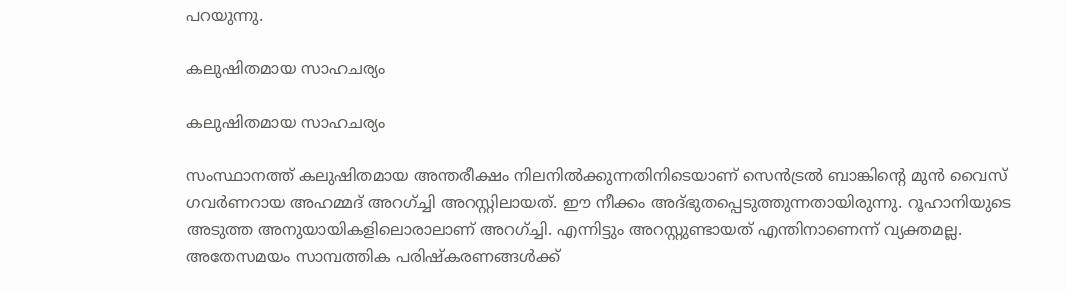പറയുന്നു.

കലുഷിതമായ സാഹചര്യം

കലുഷിതമായ സാഹചര്യം

സംസ്ഥാനത്ത് കലുഷിതമായ അന്തരീക്ഷം നിലനില്‍ക്കുന്നതിനിടെയാണ് സെന്‍ട്രല്‍ ബാങ്കിന്റെ മുന്‍ വൈസ് ഗവര്‍ണറായ അഹമ്മദ് അറഗ്ച്ചി അറസ്റ്റിലായത്. ഈ നീക്കം അദ്ഭുതപ്പെടുത്തുന്നതായിരുന്നു. റൂഹാനിയുടെ അടുത്ത അനുയായികളിലൊരാലാണ് അറഗ്ച്ചി. എന്നിട്ടും അറസ്റ്റുണ്ടായത് എന്തിനാണെന്ന് വ്യക്തമല്ല. അതേസമയം സാമ്പത്തിക പരിഷ്‌കരണങ്ങള്‍ക്ക്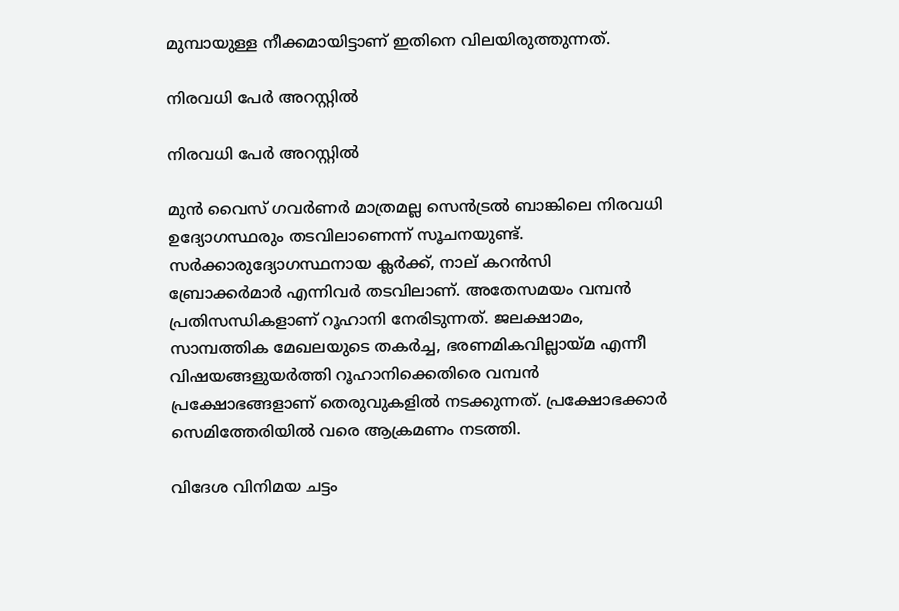മുമ്പായുള്ള നീക്കമായിട്ടാണ് ഇതിനെ വിലയിരുത്തുന്നത്.

നിരവധി പേര്‍ അറസ്റ്റില്‍

നിരവധി പേര്‍ അറസ്റ്റില്‍

മുന്‍ വൈസ് ഗവര്‍ണര്‍ മാത്രമല്ല സെന്‍ട്രല്‍ ബാങ്കിലെ നിരവധി ഉദ്യോഗസ്ഥരും തടവിലാണെന്ന് സൂചനയുണ്ട്. സര്‍ക്കാരുദ്യോഗസ്ഥനായ ക്ലര്‍ക്ക്, നാല് കറന്‍സി ബ്രോക്കര്‍മാര്‍ എന്നിവര്‍ തടവിലാണ്. അതേസമയം വമ്പന്‍ പ്രതിസന്ധികളാണ് റൂഹാനി നേരിടുന്നത്. ജലക്ഷാമം, സാമ്പത്തിക മേഖലയുടെ തകര്‍ച്ച, ഭരണമികവില്ലായ്മ എന്നീ വിഷയങ്ങളുയര്‍ത്തി റൂഹാനിക്കെതിരെ വമ്പന്‍ പ്രക്ഷോഭങ്ങളാണ് തെരുവുകളില്‍ നടക്കുന്നത്. പ്രക്ഷോഭക്കാര്‍ സെമിത്തേരിയില്‍ വരെ ആക്രമണം നടത്തി.

വിദേശ വിനിമയ ചട്ടം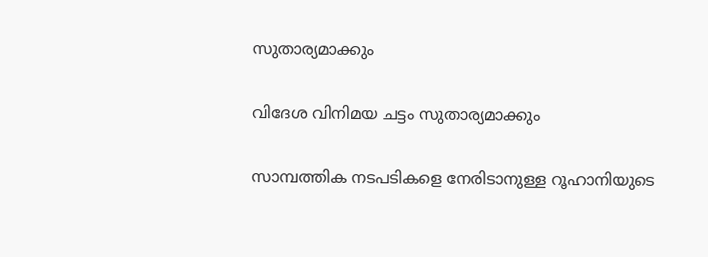സുതാര്യമാക്കും

വിദേശ വിനിമയ ചട്ടം സുതാര്യമാക്കും

സാമ്പത്തിക നടപടികളെ നേരിടാനുള്ള റൂഹാനിയുടെ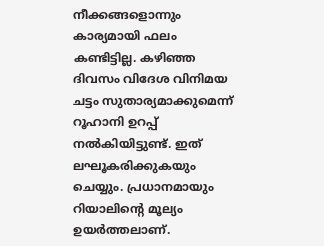നീക്കങ്ങളൊന്നും കാര്യമായി ഫലം കണ്ടിട്ടില്ല. കഴിഞ്ഞ ദിവസം വിദേശ വിനിമയ ചട്ടം സുതാര്യമാക്കുമെന്ന് റൂഹാനി ഉറപ്പ് നല്‍കിയിട്ടുണ്ട്. ഇത് ലഘൂകരിക്കുകയും ചെയ്യും. പ്രധാനമായും റിയാലിന്റെ മൂല്യം ഉയര്‍ത്തലാണ്.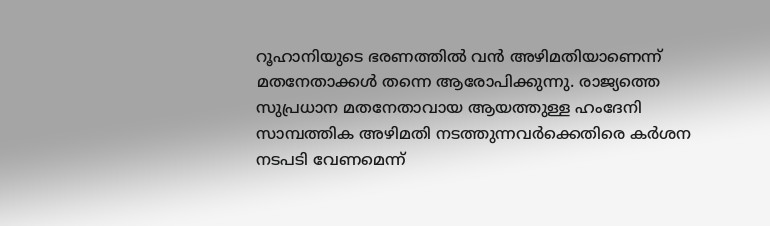റൂഹാനിയുടെ ഭരണത്തില്‍ വന്‍ അഴിമതിയാണെന്ന് മതനേതാക്കള്‍ തന്നെ ആരോപിക്കുന്നു. രാജ്യത്തെ സുപ്രധാന മതനേതാവായ ആയത്തുള്ള ഹംദേനി സാമ്പത്തിക അഴിമതി നടത്തുന്നവര്‍ക്കെതിരെ കര്‍ശന നടപടി വേണമെന്ന്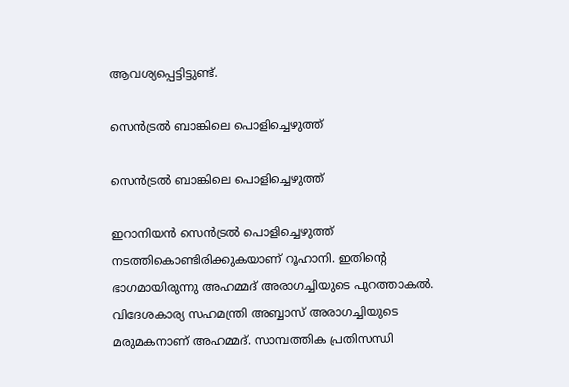ആവശ്യപ്പെട്ടിട്ടുണ്ട്.

സെന്‍ട്രല്‍ ബാങ്കിലെ പൊളിച്ചെഴുത്ത്

സെന്‍ട്രല്‍ ബാങ്കിലെ പൊളിച്ചെഴുത്ത്

ഇറാനിയന്‍ സെന്‍ട്രല്‍ പൊളിച്ചെഴുത്ത് നടത്തികൊണ്ടിരിക്കുകയാണ് റൂഹാനി. ഇതിന്റെ ഭാഗമായിരുന്നു അഹമ്മദ് അരാഗച്ചിയുടെ പുറത്താകല്‍. വിദേശകാര്യ സഹമന്ത്രി അബ്ബാസ് അരാഗച്ചിയുടെ മരുമകനാണ് അഹമ്മദ്. സാമ്പത്തിക പ്രതിസന്ധി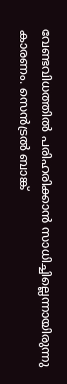വേണ്ടവിധത്തില്‍ പരിഹരിക്കാന്‍ സാധിച്ചില്ലെന്നായിരുന്നു കാരണം. സെന്‍ട്രല്‍ ബാങ്ക്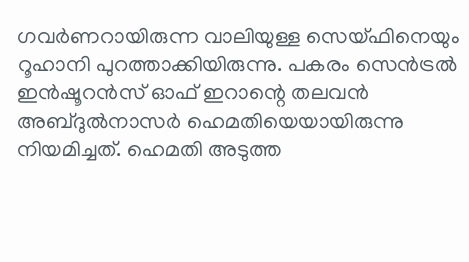ഗവര്‍ണറായിരുന്ന വാലിയുള്ള സെയ്ഫിനെയും റൂഹാനി പുറത്താക്കിയിരുന്നു. പകരം സെന്‍ട്രല്‍ ഇന്‍ഷൂറന്‍സ് ഓഫ് ഇറാന്റെ തലവന്‍ അബ്ദുല്‍നാസര്‍ ഹെമതിയെയായിരുന്നു നിയമിച്ചത്. ഹെമതി അടുത്ത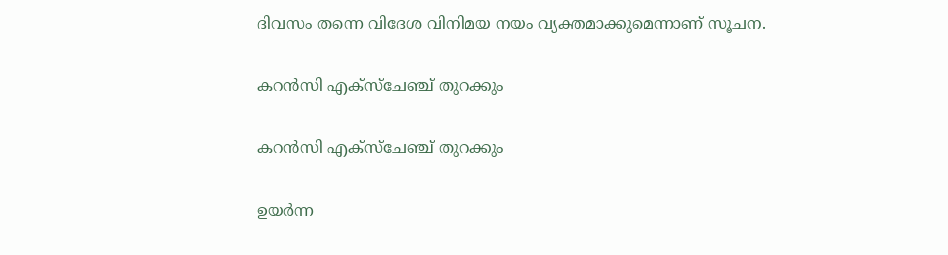ദിവസം തന്നെ വിദേശ വിനിമയ നയം വ്യക്തമാക്കുമെന്നാണ് സൂചന.

കറന്‍സി എക്സ്ചേഞ്ച് തുറക്കും

കറന്‍സി എക്സ്ചേഞ്ച് തുറക്കും

ഉയര്‍ന്ന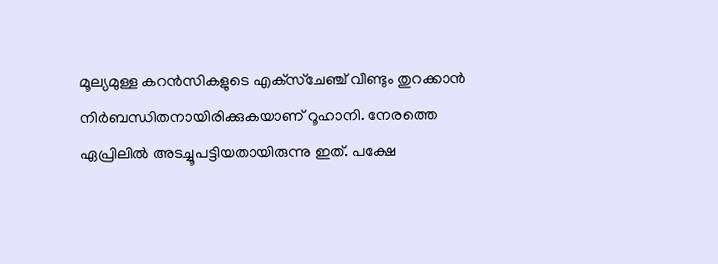മൂല്യമുള്ള കറന്‍സികളുടെ എക്‌സ്‌ചേഞ്ച് വീണ്ടും തുറക്കാന്‍ നിര്‍ബന്ധിതനായിരിക്കുകയാണ് റൂഹാനി. നേരത്തെ ഏപ്രിലില്‍ അടച്ചൂപട്ടിയതായിരുന്നു ഇത്. പക്ഷേ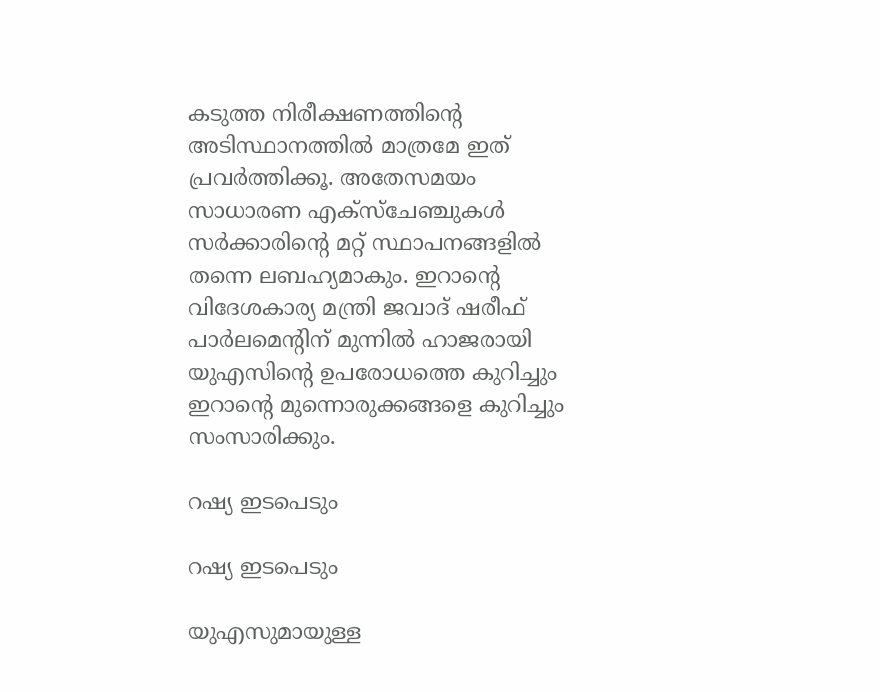കടുത്ത നിരീക്ഷണത്തിന്റെ അടിസ്ഥാനത്തില്‍ മാത്രമേ ഇത് പ്രവര്‍ത്തിക്കൂ. അതേസമയം സാധാരണ എക്‌സ്‌ചേഞ്ചുകള്‍ സര്‍ക്കാരിന്റെ മറ്റ് സ്ഥാപനങ്ങളില്‍ തന്നെ ലബഹ്യമാകും. ഇറാന്റെ വിദേശകാര്യ മന്ത്രി ജവാദ് ഷരീഫ് പാര്‍ലമെന്റിന് മുന്നില്‍ ഹാജരായി യുഎസിന്റെ ഉപരോധത്തെ കുറിച്ചും ഇറാന്റെ മുന്നൊരുക്കങ്ങളെ കുറിച്ചും സംസാരിക്കും.

റഷ്യ ഇടപെടും

റഷ്യ ഇടപെടും

യുഎസുമായുള്ള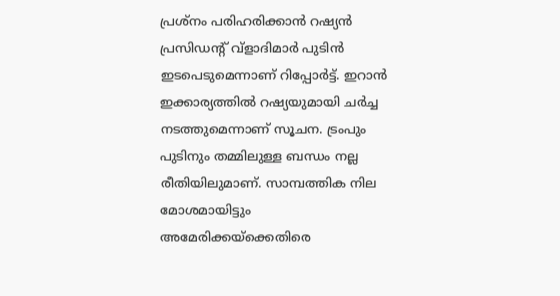പ്രശ്‌നം പരിഹരിക്കാന്‍ റഷ്യന്‍ പ്രസിഡന്റ് വ്‌ളാദിമാര്‍ പുടിന്‍ ഇടപെടുമെന്നാണ് റിപ്പോര്‍ട്ട്. ഇറാന്‍ ഇക്കാര്യത്തില്‍ റഷ്യയുമായി ചര്‍ച്ച നടത്തുമെന്നാണ് സൂചന. ട്രംപും പുടിനും തമ്മിലുള്ള ബന്ധം നല്ല രീതിയിലുമാണ്. സാമ്പത്തിക നില മോശമായിട്ടും അമേരിക്കയ്‌ക്കെതിരെ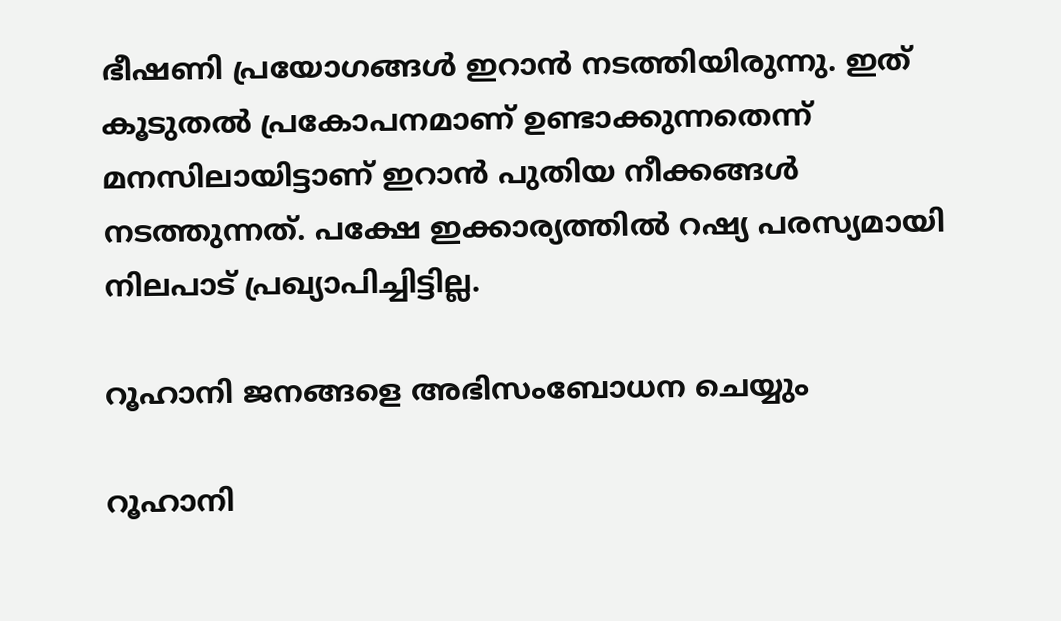ഭീഷണി പ്രയോഗങ്ങള്‍ ഇറാന്‍ നടത്തിയിരുന്നു. ഇത് കൂടുതല്‍ പ്രകോപനമാണ് ഉണ്ടാക്കുന്നതെന്ന് മനസിലായിട്ടാണ് ഇറാന്‍ പുതിയ നീക്കങ്ങള്‍ നടത്തുന്നത്. പക്ഷേ ഇക്കാര്യത്തില്‍ റഷ്യ പരസ്യമായി നിലപാട് പ്രഖ്യാപിച്ചിട്ടില്ല.

റൂഹാനി ജനങ്ങളെ അഭിസംബോധന ചെയ്യും

റൂഹാനി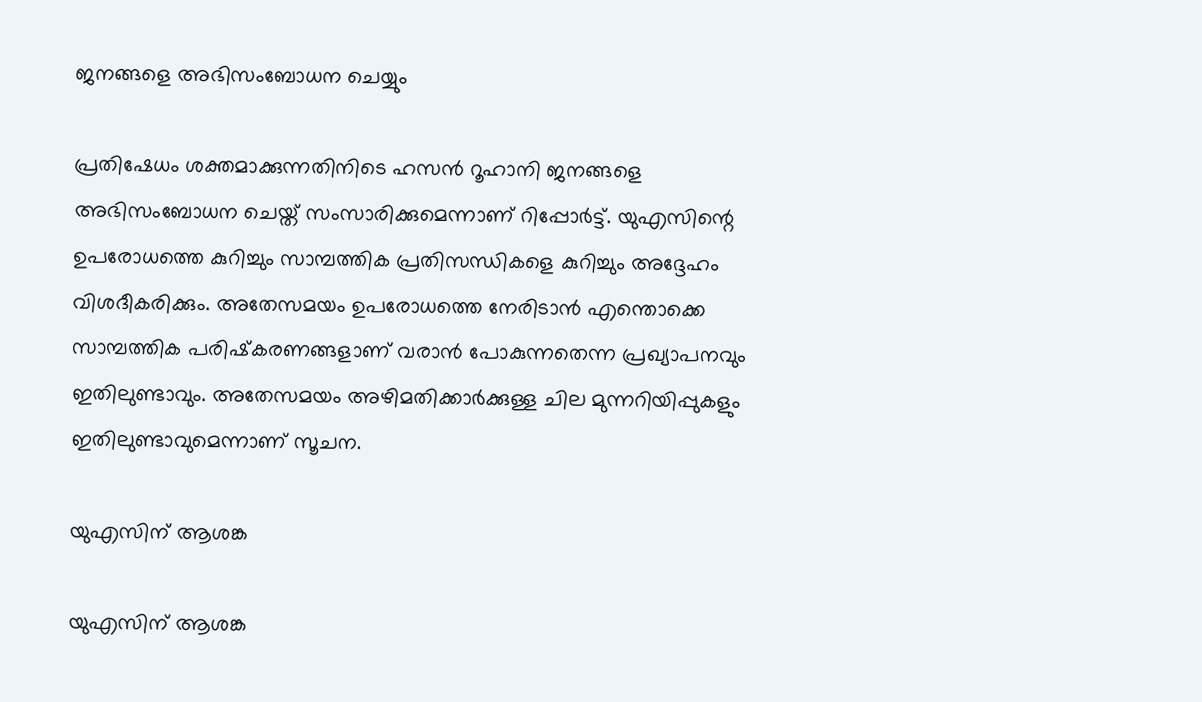ജനങ്ങളെ അഭിസംബോധന ചെയ്യും

പ്രതിഷേധം ശക്തമാക്കുന്നതിനിടെ ഹസന്‍ റൂഹാനി ജനങ്ങളെ അഭിസംബോധന ചെയ്ത് സംസാരിക്കുമെന്നാണ് റിപ്പോര്‍ട്ട്. യുഎസിന്റെ ഉപരോധത്തെ കുറിച്ചും സാമ്പത്തിക പ്രതിസന്ധികളെ കുറിച്ചും അദ്ദേഹം വിശദീകരിക്കും. അതേസമയം ഉപരോധത്തെ നേരിടാന്‍ എന്തൊക്കെ സാമ്പത്തിക പരിഷ്‌കരണങ്ങളാണ് വരാന്‍ പോകുന്നതെന്ന പ്രഖ്യാപനവും ഇതിലുണ്ടാവും. അതേസമയം അഴിമതിക്കാര്‍ക്കുള്ള ചില മുന്നറിയിപ്പുകളും ഇതിലുണ്ടാവുമെന്നാണ് സൂചന.

യുഎസിന് ആശങ്ക

യുഎസിന് ആശങ്ക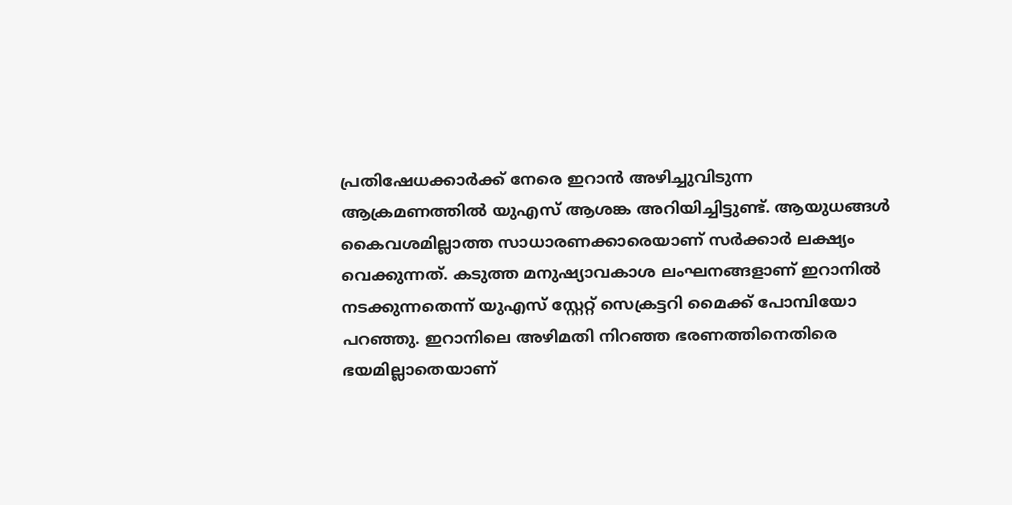പ്രതിഷേധക്കാര്‍ക്ക് നേരെ ഇറാന്‍ അഴിച്ചുവിടുന്ന ആക്രമണത്തില്‍ യുഎസ് ആശങ്ക അറിയിച്ചിട്ടുണ്ട്. ആയുധങ്ങള്‍ കൈവശമില്ലാത്ത സാധാരണക്കാരെയാണ് സര്‍ക്കാര്‍ ലക്ഷ്യം വെക്കുന്നത്. കടുത്ത മനുഷ്യാവകാശ ലംഘനങ്ങളാണ് ഇറാനില്‍ നടക്കുന്നതെന്ന് യുഎസ് സ്റ്റേറ്റ് സെക്രട്ടറി മൈക്ക് പോമ്പിയോ പറഞ്ഞു. ഇറാനിലെ അഴിമതി നിറഞ്ഞ ഭരണത്തിനെതിരെ ഭയമില്ലാതെയാണ്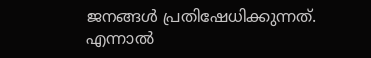ജനങ്ങള്‍ പ്രതിഷേധിക്കുന്നത്. എന്നാല്‍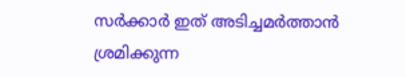സര്‍ക്കാര്‍ ഇത് അടിച്ചമര്‍ത്താന്‍ ശ്രമിക്കുന്ന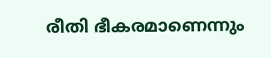രീതി ഭീകരമാണെന്നും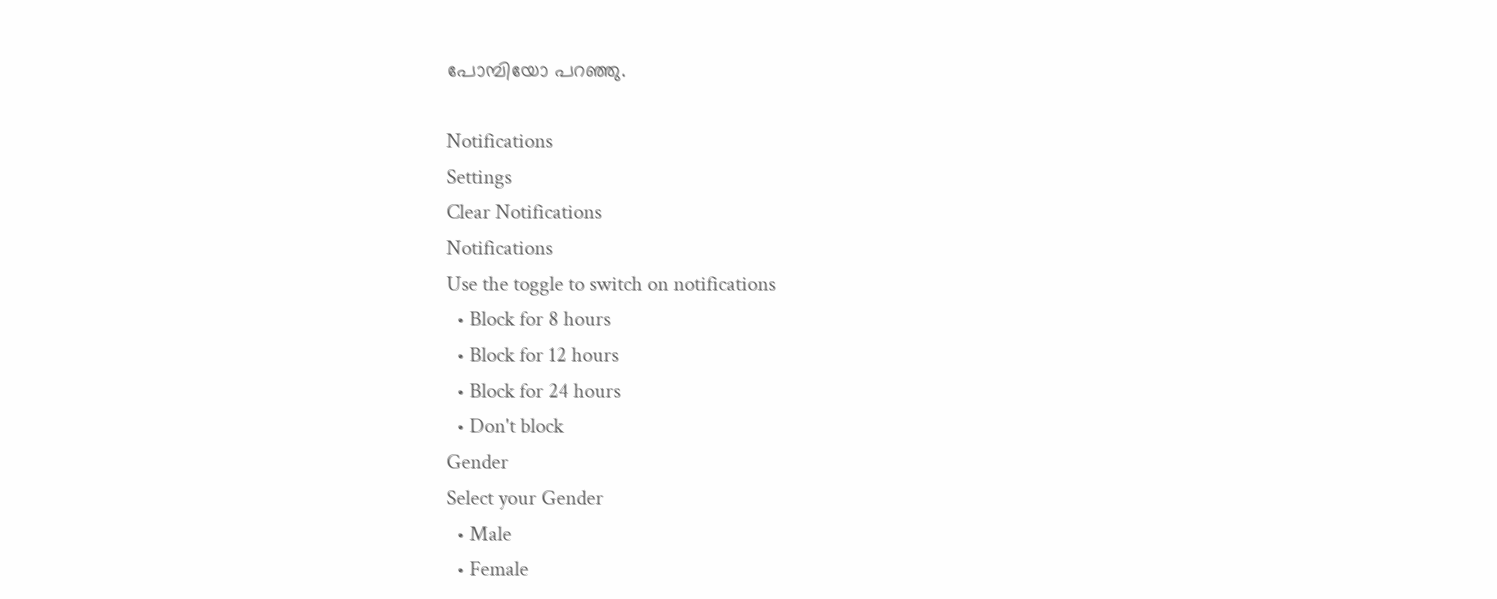പോമ്പിയോ പറഞ്ഞു.

Notifications
Settings
Clear Notifications
Notifications
Use the toggle to switch on notifications
  • Block for 8 hours
  • Block for 12 hours
  • Block for 24 hours
  • Don't block
Gender
Select your Gender
  • Male
  • Female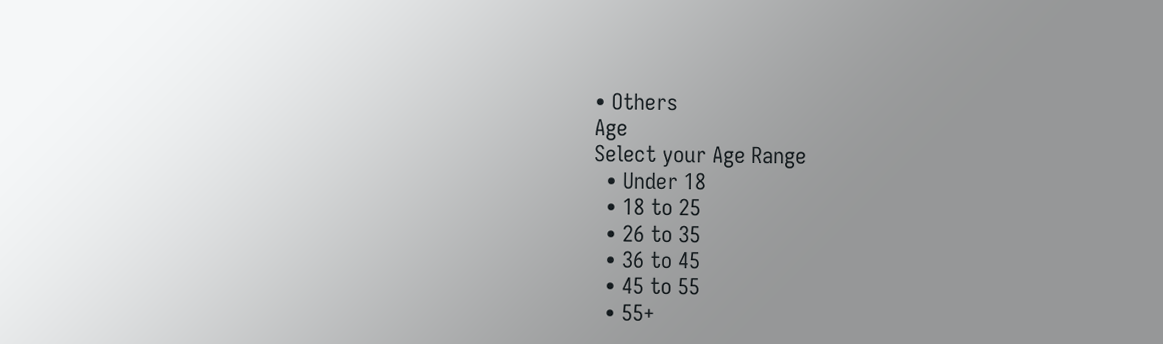• Others
Age
Select your Age Range
  • Under 18
  • 18 to 25
  • 26 to 35
  • 36 to 45
  • 45 to 55
  • 55+